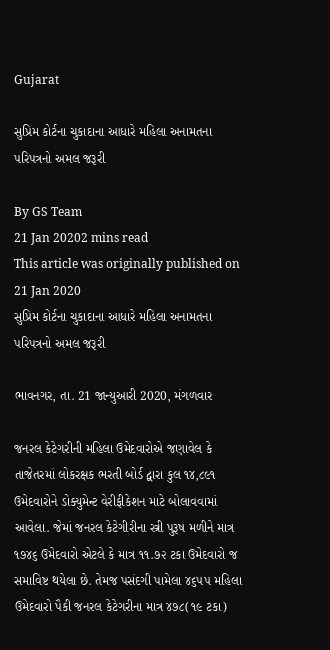Gujarat

સુપ્રિમ કોર્ટના ચુકાદાના આધારે મહિલા અનામતના પરિપત્રનો અમલ જરૂરી

By GS Team
21 Jan 20202 mins read
This article was originally published on 21 Jan 2020
સુપ્રિમ કોર્ટના ચુકાદાના આધારે મહિલા અનામતના પરિપત્રનો અમલ જરૂરી

ભાવનગર, તા. 21 જાન્યુઆરી 2020, મંગળવાર

જનરલ કેટેગરીની મહિલા ઉમેદવારોએ જણાવેલ કે તાજેતરમાં લોકરક્ષક ભરતી બોર્ડ દ્વારા કુલ ૧૪,૮૯૧ ઉમેદવારોને ડોક્યુમેન્ટ વેરીફીકેશન માટે બોલાવવામાં આવેલા. જેમાં જનરલ કેટેગીરીના સ્ત્રી પુરૂષ મળીને માત્ર ૧૭૪૬ ઉમેદવારો એટલે કે માત્ર ૧૧.૭૨ ટકા ઉમેદવારો જ સમાવિષ્ટ થયેલા છે. તેમજ પસંદગી પામેલા ૪૬૫૫ મહિલા ઉમેદવારો પૈકી જનરલ કેટેગરીના માત્ર ૪૭૮(૧૯ ટકા)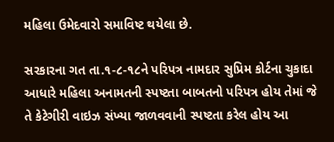મહિલા ઉમેદવારો સમાવિષ્ટ થયેલા છે.

સરકારના ગત તા.૧-૮-૧૮ને પરિપત્ર નામદાર સુપ્રિમ કોર્ટના ચુકાદા આધારે મહિલા અનામતની સ્પષ્ટતા બાબતનો પરિપત્ર હોય તેમાં જે તે કેટેગીરી વાઇઝ સંખ્યા જાળવવાની સ્પષ્ટતા કરેલ હોય આ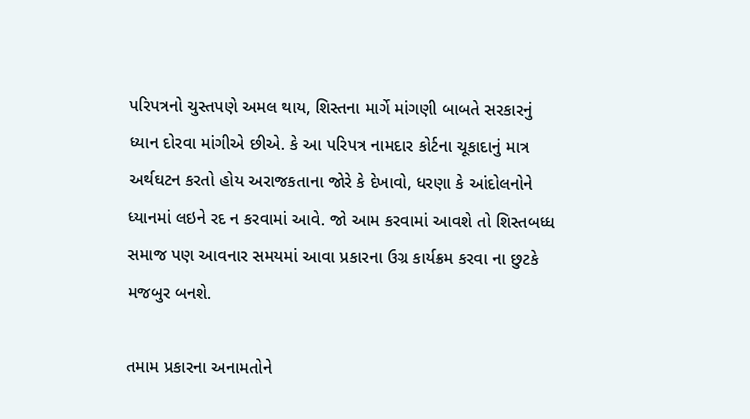પરિપત્રનો ચુસ્તપણે અમલ થાય, શિસ્તના માર્ગે માંગણી બાબતે સરકારનું ધ્યાન દોરવા માંગીએ છીએ. કે આ પરિપત્ર નામદાર કોર્ટના ચૂકાદાનું માત્ર અર્થઘટન કરતો હોય અરાજકતાના જોરે કે દેખાવો, ધરણા કે આંદોલનોને ધ્યાનમાં લઇને રદ ન કરવામાં આવે. જો આમ કરવામાં આવશે તો શિસ્તબધ્ધ સમાજ પણ આવનાર સમયમાં આવા પ્રકારના ઉગ્ર કાર્યક્રમ કરવા ના છુટકે મજબુર બનશે.

તમામ પ્રકારના અનામતોને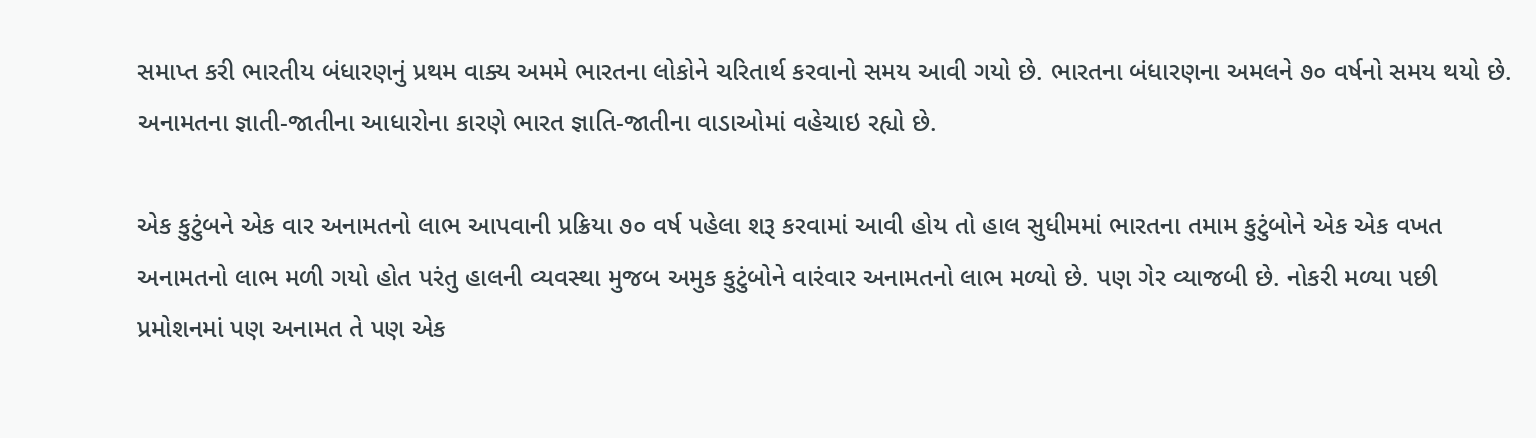સમાપ્ત કરી ભારતીય બંધારણનું પ્રથમ વાક્ય અમમે ભારતના લોકોને ચરિતાર્થ કરવાનો સમય આવી ગયો છે. ભારતના બંધારણના અમલને ૭૦ વર્ષનો સમય થયો છે. અનામતના જ્ઞાતી-જાતીના આધારોના કારણે ભારત જ્ઞાતિ-જાતીના વાડાઓમાં વહેચાઇ રહ્યો છે.

એક કુટુંબને એક વાર અનામતનો લાભ આપવાની પ્રક્રિયા ૭૦ વર્ષ પહેલા શરૂ કરવામાં આવી હોય તો હાલ સુધીમમાં ભારતના તમામ કુટુંબોને એક એક વખત અનામતનો લાભ મળી ગયો હોત પરંતુ હાલની વ્યવસ્થા મુજબ અમુક કુટુંબોને વારંવાર અનામતનો લાભ મળ્યો છે. પણ ગેર વ્યાજબી છે. નોકરી મળ્યા પછી પ્રમોશનમાં પણ અનામત તે પણ એક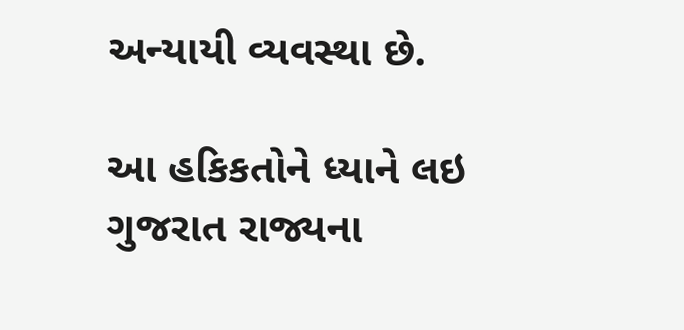અન્યાયી વ્યવસ્થા છે.

આ હકિકતોને ધ્યાને લઇ ગુજરાત રાજ્યના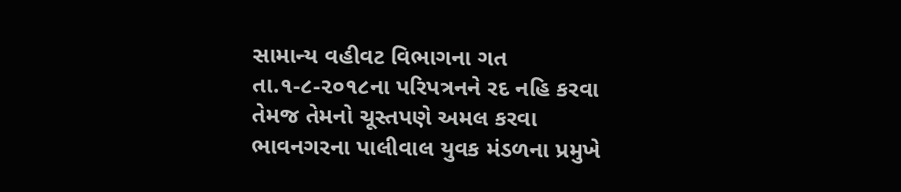સામાન્ય વહીવટ વિભાગના ગત તા.૧-૮-૨૦૧૮ના પરિપત્રનને રદ નહિ કરવા તેમજ તેમનો ચૂસ્તપણે અમલ કરવા ભાવનગરના પાલીવાલ યુવક મંડળના પ્રમુખે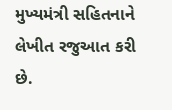મુખ્યમંત્રી સહિતનાને લેખીત રજુઆત કરી છે.